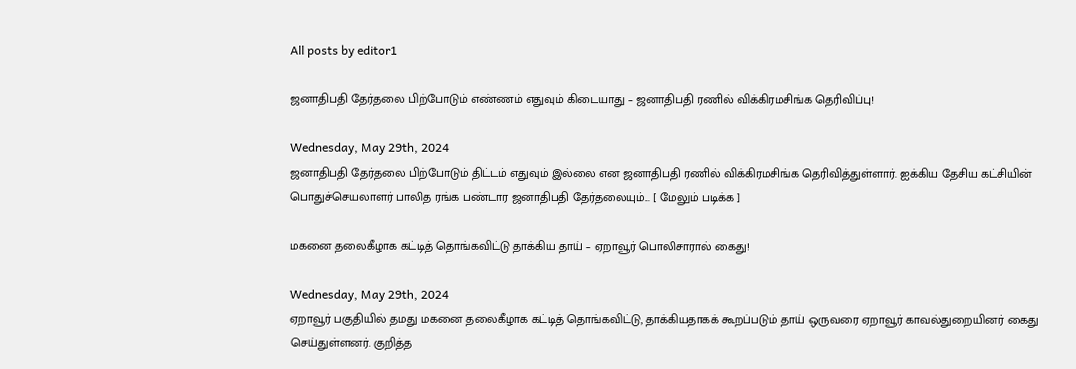All posts by editor1

ஜனாதிபதி தேர்தலை பிற்போடும் எண்ணம் எதுவும் கிடையாது – ஜனாதிபதி ரணில் விக்கிரமசிங்க தெரிவிப்பு!

Wednesday, May 29th, 2024
ஜனாதிபதி தேர்தலை பிற்போடும் திட்டம் எதுவும் இல்லை என ஜனாதிபதி ரணில் விக்கிரமசிங்க தெரிவித்துள்ளார். ஐக்கிய தேசிய கட்சியின் பொதுச்செயலாளர் பாலித ரங்க பண்டார ஜனாதிபதி தேர்தலையும்... [ மேலும் படிக்க ]

மகனை தலைகீழாக கட்டித் தொங்கவிட்டு தாக்கிய தாய் – ஏறாவூர் பொலிசாரால் கைது!

Wednesday, May 29th, 2024
ஏறாவூர் பகுதியில் தமது மகனை தலைகீழாக கட்டித் தொங்கவிட்டு, தாக்கியதாகக் கூறப்படும் தாய் ஒருவரை ஏறாவூர் காவல்துறையினர் கைது செய்துள்ளனர். குறித்த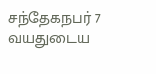சந்தேகநபர் 7 வயதுடைய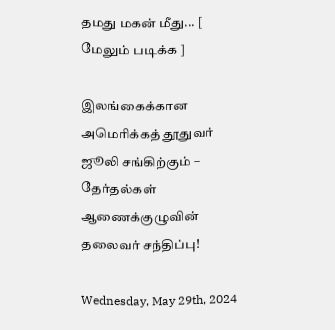தமது மகன் மீது... [ மேலும் படிக்க ]

இலங்கைக்கான அமெரிக்கத் தூதுவர் ஜூலி சங்கிற்கும் – தேர்தல்கள் ஆணைக்குழுவின் தலைவர் சந்திப்பு!

Wednesday, May 29th, 2024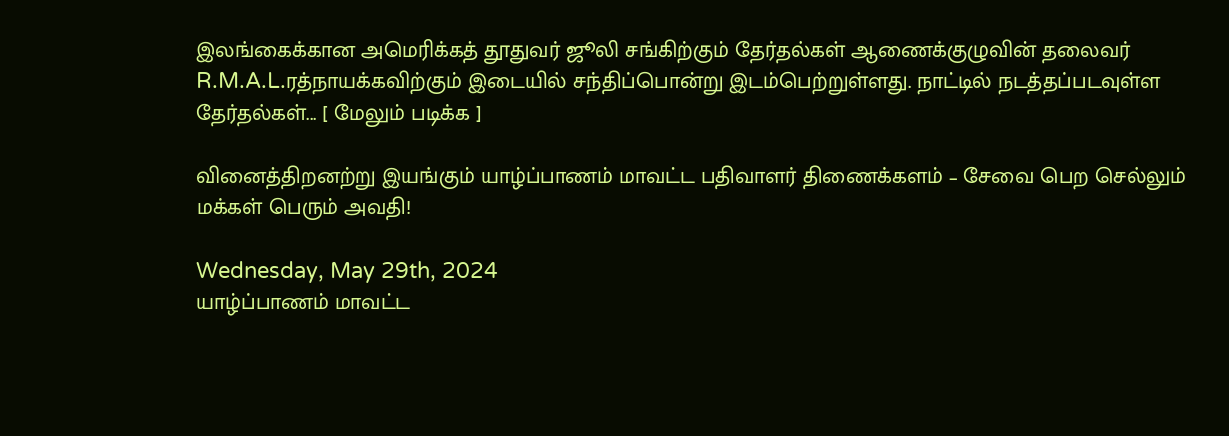இலங்கைக்கான அமெரிக்கத் தூதுவர் ஜூலி சங்கிற்கும் தேர்தல்கள் ஆணைக்குழுவின் தலைவர் R.M.A.L.ரத்நாயக்கவிற்கும் இடையில் சந்திப்பொன்று இடம்பெற்றுள்ளது. நாட்டில் நடத்தப்படவுள்ள தேர்தல்கள்... [ மேலும் படிக்க ]

வினைத்திறனற்று இயங்கும் யாழ்ப்பாணம் மாவட்ட பதிவாளர் திணைக்களம் – சேவை பெற செல்லும் மக்கள் பெரும் அவதி!

Wednesday, May 29th, 2024
யாழ்ப்பாணம் மாவட்ட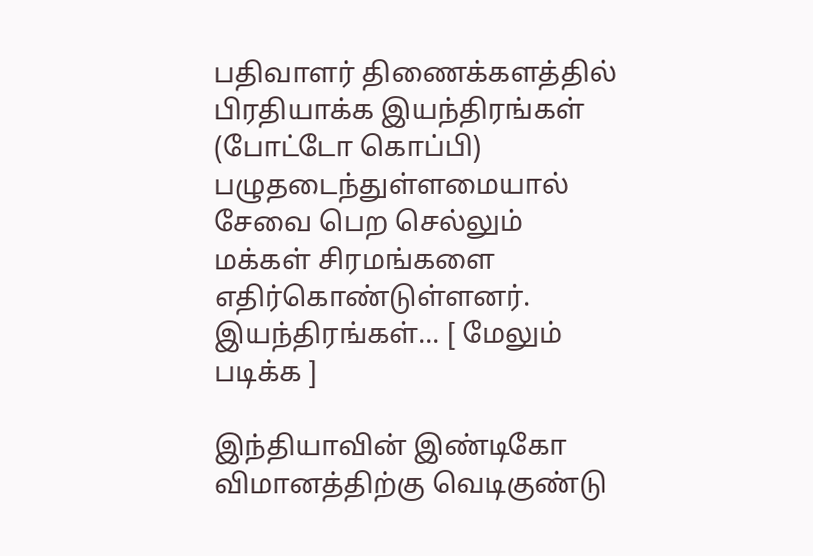பதிவாளர் திணைக்களத்தில் பிரதியாக்க இயந்திரங்கள் (போட்டோ கொப்பி) பழுதடைந்துள்ளமையால் சேவை பெற செல்லும் மக்கள் சிரமங்களை எதிர்கொண்டுள்ளனர். இயந்திரங்கள்... [ மேலும் படிக்க ]

இந்தியாவின் இண்டிகோ விமானத்திற்கு வெடிகுண்டு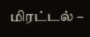மிரட்டல் –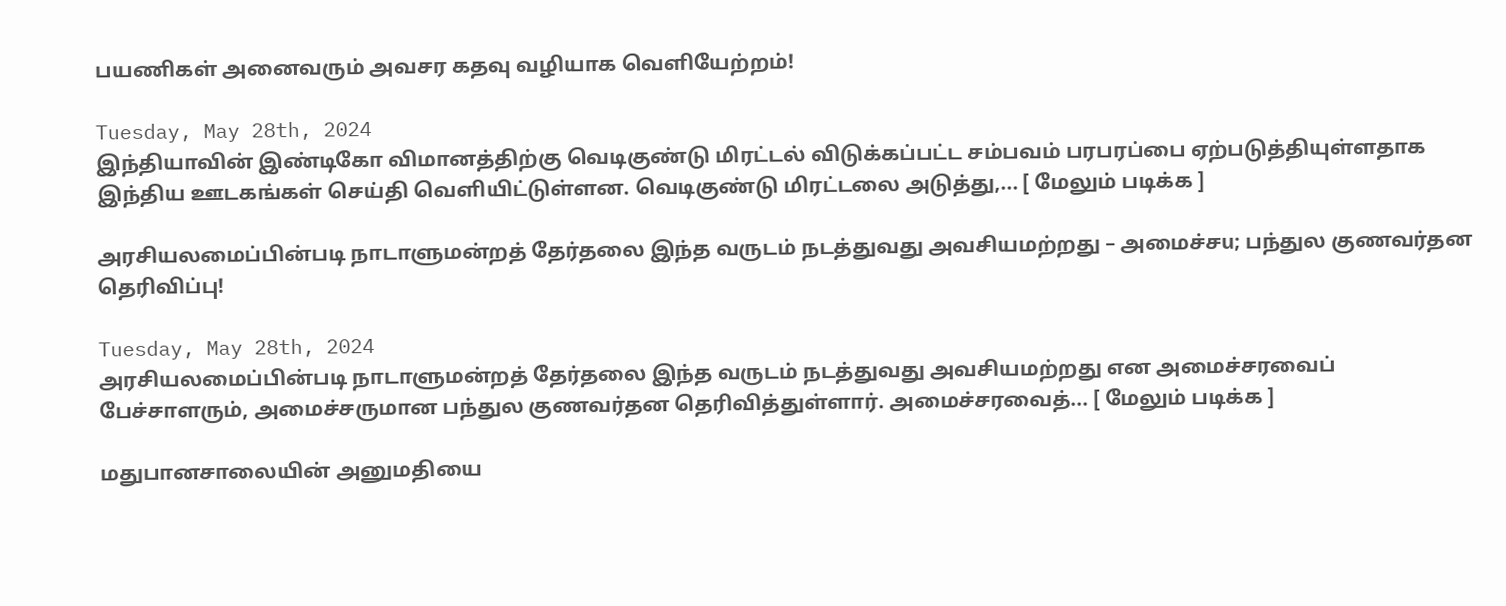பயணிகள் அனைவரும் அவசர கதவு வழியாக வெளியேற்றம்!

Tuesday, May 28th, 2024
இந்தியாவின் இண்டிகோ விமானத்திற்கு வெடிகுண்டு மிரட்டல் விடுக்கப்பட்ட சம்பவம் பரபரப்பை ஏற்படுத்தியுள்ளதாக இந்திய ஊடகங்கள் செய்தி வெளியிட்டுள்ளன. வெடிகுண்டு மிரட்டலை அடுத்து,... [ மேலும் படிக்க ]

அரசியலமைப்பின்படி நாடாளுமன்றத் தேர்தலை இந்த வருடம் நடத்துவது அவசியமற்றது – அமைச்சu; பந்துல குணவர்தன தெரிவிப்பு!

Tuesday, May 28th, 2024
அரசியலமைப்பின்படி நாடாளுமன்றத் தேர்தலை இந்த வருடம் நடத்துவது அவசியமற்றது என அமைச்சரவைப் பேச்சாளரும், அமைச்சருமான பந்துல குணவர்தன தெரிவித்துள்ளார். அமைச்சரவைத்... [ மேலும் படிக்க ]

மதுபானசாலையின் அனுமதியை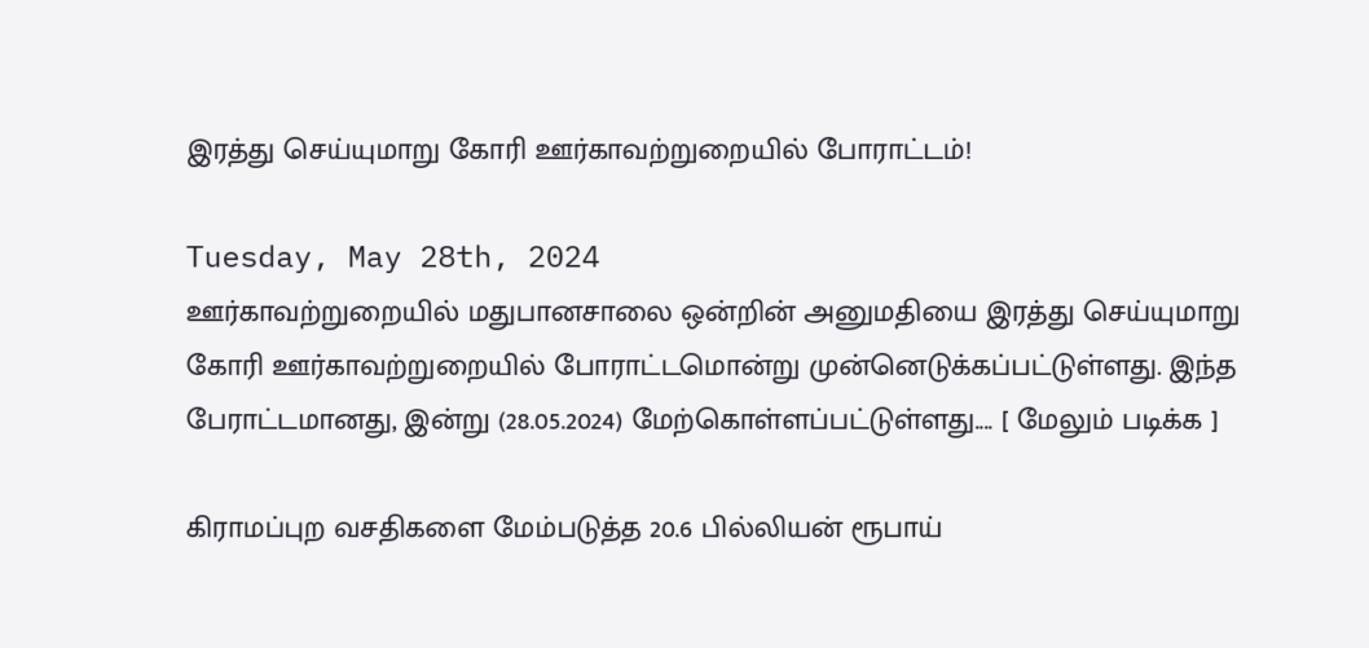இரத்து செய்யுமாறு கோரி ஊர்காவற்றுறையில் போராட்டம்!

Tuesday, May 28th, 2024
ஊர்காவற்றுறையில் மதுபானசாலை ஒன்றின் அனுமதியை இரத்து செய்யுமாறு கோரி ஊர்காவற்றுறையில் போராட்டமொன்று முன்னெடுக்கப்பட்டுள்ளது. இந்த பேராட்டமானது, இன்று (28.05.2024) மேற்கொள்ளப்பட்டுள்ளது.... [ மேலும் படிக்க ]

கிராமப்புற வசதிகளை மேம்படுத்த 20.6 பில்லியன் ரூபாய்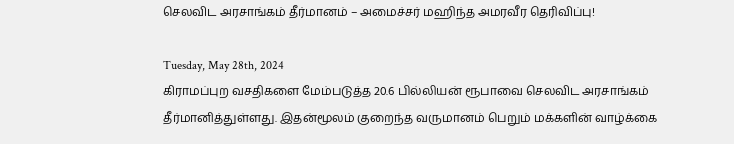செலவிட அரசாங்கம் தீர்மானம் – அமைச்சர் மஹிந்த அமரவீர தெரிவிப்பு!

Tuesday, May 28th, 2024
கிராமப்புற வசதிகளை மேம்படுத்த 20.6 பில்லியன் ரூபாவை செலவிட அரசாங்கம் தீர்மானித்துள்ளது. இதன்மூலம் குறைந்த வருமானம் பெறும் மக்களின் வாழ்க்கை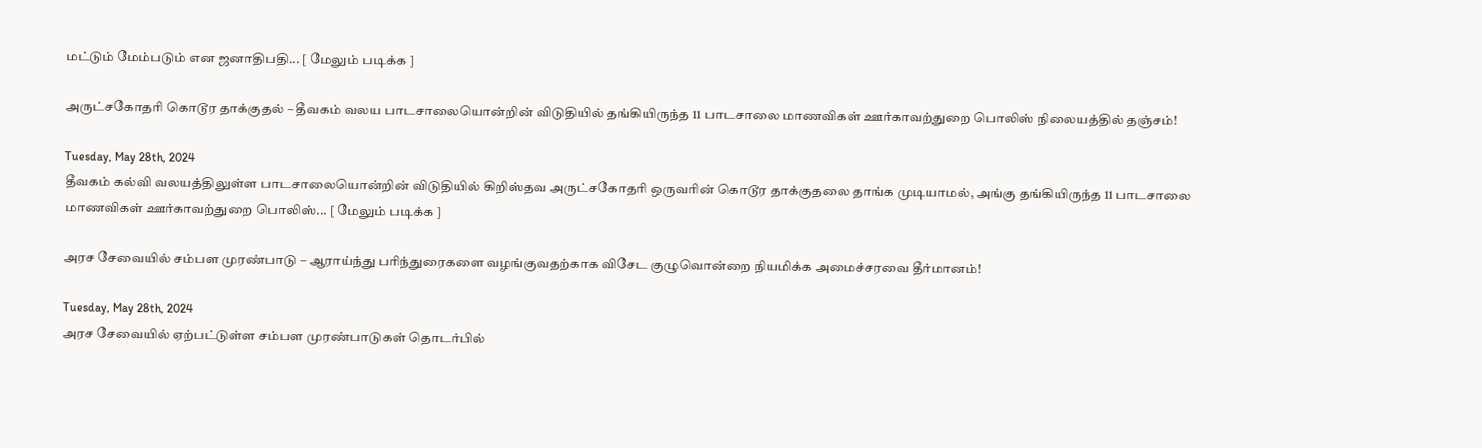மட்டும் மேம்படும் என ஜனாதிபதி... [ மேலும் படிக்க ]

அருட்சகோதரி கொடூர தாக்குதல் – தீவகம் வலய பாடசாலையொன்றின் விடுதியில் தங்கியிருந்த 11 பாடசாலை மாணவிகள் ஊர்காவற்துறை பொலிஸ் நிலையத்தில் தஞ்சம்!

Tuesday, May 28th, 2024
தீவகம் கல்வி வலயத்திலுள்ள பாடசாலையொன்றின் விடுதியில் கிறிஸ்தவ அருட்சகோதரி ஒருவரின் கொடூர தாக்குதலை தாங்க முடியாமல், அங்கு தங்கியிருந்த 11 பாடசாலை மாணவிகள் ஊர்காவற்துறை பொலிஸ்... [ மேலும் படிக்க ]

அரச சேவையில் சம்பள முரண்பாடு – ஆராய்ந்து பரிந்துரைகளை வழங்குவதற்காக விசேட குழுவொன்றை நியமிக்க அமைச்சரவை தீர்மானம்!

Tuesday, May 28th, 2024
அரச சேவையில் ஏற்பட்டுள்ள சம்பள முரண்பாடுகள் தொடர்பில்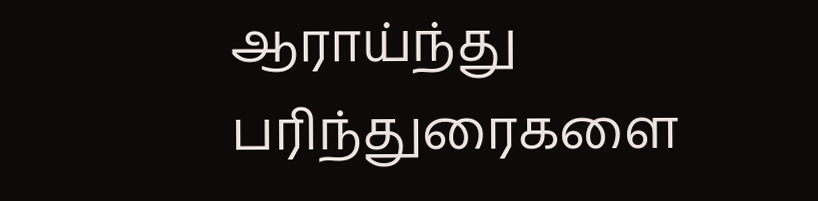ஆராய்ந்து பரிந்துரைகளை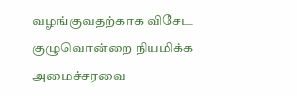வழங்குவதற்காக விசேட குழுவொன்றை நியமிக்க அமைச்சரவை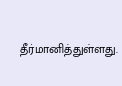தீர்மானித்துள்ளது.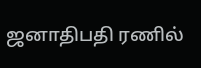ஜனாதிபதி ரணில்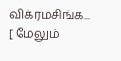விக்ரமசிங்க... [ மேலும்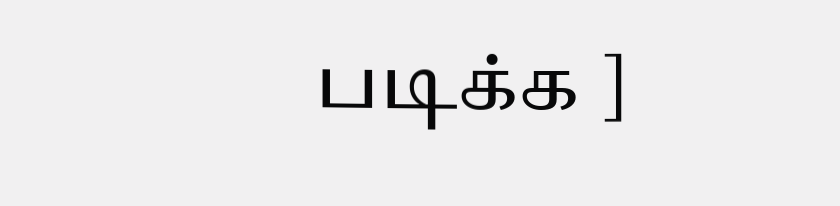படிக்க ]